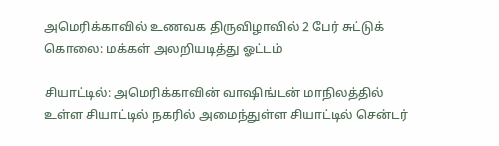அமெரிக்காவில் உணவக திருவிழாவில் 2 பேர் சுட்டுக் கொலை: மக்கள் அலறியடித்து ஓட்டம்

சியாட்டில்: அமெரிக்காவின் வாஷிங்டன் மாநிலத்தில் உள்ள சியாட்டில் நகரில் அமைந்துள்ள சியாட்டில் சென்டர்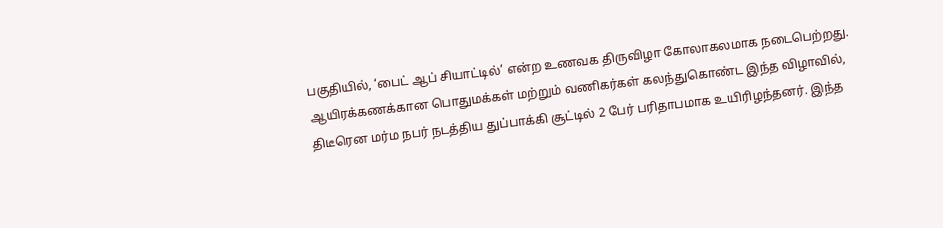பகுதியில், ‘பைட் ஆப் சியாட்டில்’ என்ற உணவக திருவிழா கோலாகலமாக நடைபெற்றது. ஆயிரக்கணக்கான பொதுமக்கள் மற்றும் வணிகர்கள் கலந்துகொண்ட இந்த விழாவில், திடீரென மர்ம நபர் நடத்திய துப்பாக்கி சூட்டில் 2 பேர் பரிதாபமாக உயிரிழந்தனர். இந்த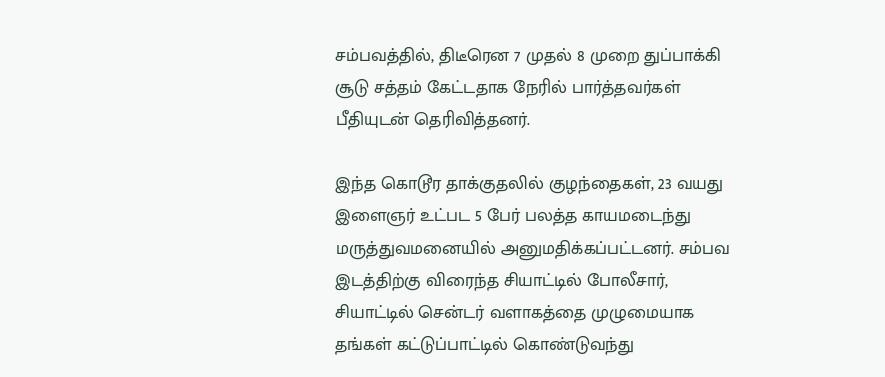சம்பவத்தில், திடீரென 7 முதல் 8 முறை துப்பாக்கி சூடு சத்தம் கேட்டதாக நேரில் பார்த்தவர்கள் பீதியுடன் தெரிவித்தனர்.

இந்த கொடூர தாக்குதலில் குழந்தைகள், 23 வயது இளைஞர் உட்பட 5 பேர் பலத்த காயமடைந்து மருத்துவமனையில் அனுமதிக்கப்பட்டனர். சம்பவ இடத்திற்கு விரைந்த சியாட்டில் போலீசார், சியாட்டில் சென்டர் வளாகத்தை முழுமையாக தங்கள் கட்டுப்பாட்டில் கொண்டுவந்து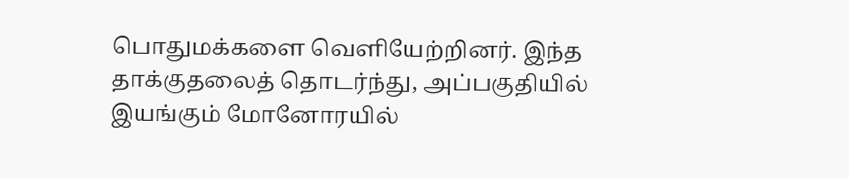பொதுமக்களை வெளியேற்றினர். இந்த தாக்குதலைத் தொடர்ந்து, அப்பகுதியில் இயங்கும் மோனோரயில்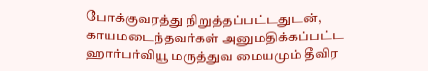போக்குவரத்து நிறுத்தப்பட்டதுடன், காயமடைந்தவர்கள் அனுமதிக்கப்பட்ட ஹார்பர்வியூ மருத்துவ மையமும் தீவிர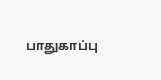பாதுகாப்பு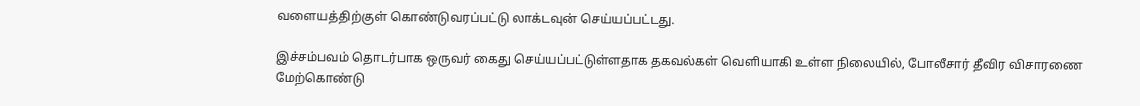வளையத்திற்குள் கொண்டுவரப்பட்டு லாக்டவுன் செய்யப்பட்டது.

இச்சம்பவம் தொடர்பாக ஒருவர் கைது செய்யப்பட்டுள்ளதாக தகவல்கள் வெளியாகி உள்ள நிலையில், போலீசார் தீவிர விசாரணை மேற்கொண்டு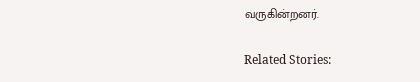வருகின்றனர்.

Related Stories: